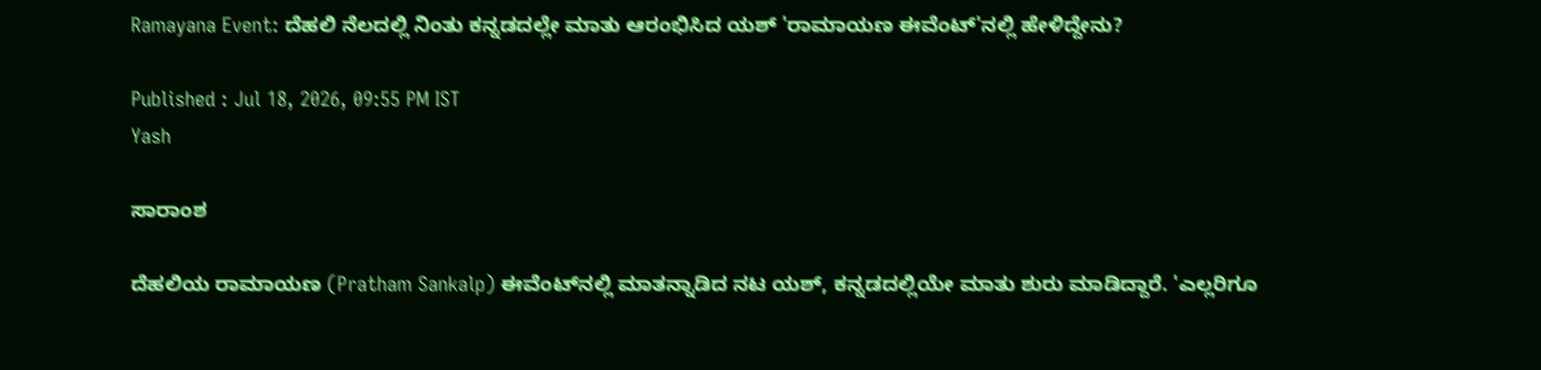Ramayana Event: ದೆಹಲಿ ನೆಲದಲ್ಲಿ ನಿಂತು ಕನ್ನಡದಲ್ಲೇ ಮಾತು ಆರಂಭಿಸಿದ ಯಶ್ 'ರಾಮಾಯಣ ಈವೆಂಟ್'ನಲ್ಲಿ ಹೇಳಿದ್ದೇನು?

Published : Jul 18, 2026, 09:55 PM IST
Yash

ಸಾರಾಂಶ

ದೆಹಲಿಯ ರಾಮಾಯಣ (Pratham Sankalp) ಈವೆಂಟ್‌ನಲ್ಲಿ ಮಾತನ್ನಾಡಿದ ನಟ ಯಶ್, ಕನ್ನಡದಲ್ಲಿಯೇ ಮಾತು ಶುರು ಮಾಡಿದ್ದಾರೆ. 'ಎಲ್ಲರಿಗೂ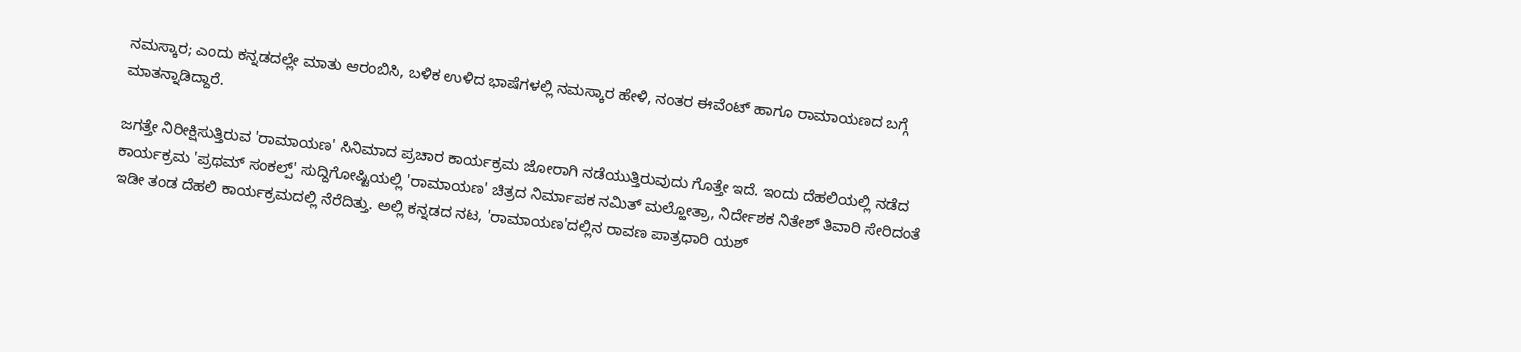ನಮಸ್ಕಾರ; ಎಂದು ಕನ್ನಡದಲ್ಲೇ ಮಾತು ಆರಂಬಿಸಿ, ಬಳಿಕ ಉಳಿದ ಭಾಷೆಗಳಲ್ಲಿ ನಮಸ್ಕಾರ ಹೇಳಿ, ನಂತರ ಈವೆಂಟ್ ಹಾಗೂ ರಾಮಾಯಣದ ಬಗ್ಗೆ ಮಾತನ್ನಾಡಿದ್ದಾರೆ.

ಜಗತ್ತೇ ನಿರೀಕ್ಷಿಸುತ್ತಿರುವ 'ರಾಮಾಯಣ' ಸಿನಿಮಾದ ಪ್ರಚಾರ ಕಾರ್ಯಕ್ರಮ ಜೋರಾಗಿ ನಡೆಯುತ್ತಿರುವುದು ಗೊತ್ತೇ ಇದೆ. ಇಂದು ದೆಹಲಿಯಲ್ಲಿ ನಡೆದ ಕಾರ್ಯಕ್ರಮ 'ಪ್ರಥಮ್ ಸಂಕಲ್ಪ್' ಸುದ್ದಿಗೋಷ್ಟಿಯಲ್ಲಿ 'ರಾಮಾಯಣ' ಚಿತ್ರದ ನಿರ್ಮಾಪಕ ನಮಿತ್ ಮಲ್ಹೋತ್ರಾ, ನಿರ್ದೇಶಕ ನಿತೇಶ್ ತಿವಾರಿ ಸೇರಿದಂತೆ ಇಡೀ ತಂಡ ದೆಹಲಿ ಕಾರ್ಯಕ್ರಮದಲ್ಲಿ ನೆರೆದಿತ್ತು. ಅಲ್ಲಿ ಕನ್ನಡದ ನಟ, 'ರಾಮಾಯಣ'ದಲ್ಲಿನ ರಾವಣ ಪಾತ್ರಧಾರಿ ಯಶ್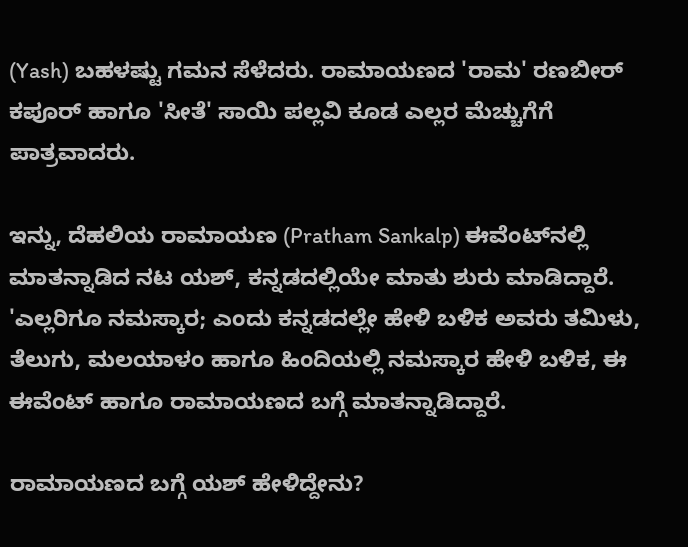(Yash) ಬಹಳಷ್ಟು ಗಮನ ಸೆಳೆದರು. ರಾಮಾಯಣದ 'ರಾಮ' ರಣಬೀರ್ ಕಪೂರ್ ಹಾಗೂ 'ಸೀತೆ' ಸಾಯಿ ಪಲ್ಲವಿ ಕೂಡ ಎಲ್ಲರ ಮೆಚ್ಚುಗೆಗೆ ಪಾತ್ರವಾದರು.

ಇನ್ನು, ದೆಹಲಿಯ ರಾಮಾಯಣ (Pratham Sankalp) ಈವೆಂಟ್‌ನಲ್ಲಿ ಮಾತನ್ನಾಡಿದ ನಟ ಯಶ್, ಕನ್ನಡದಲ್ಲಿಯೇ ಮಾತು ಶುರು ಮಾಡಿದ್ದಾರೆ. 'ಎಲ್ಲರಿಗೂ ನಮಸ್ಕಾರ; ಎಂದು ಕನ್ನಡದಲ್ಲೇ ಹೇಳಿ ಬಳಿಕ ಅವರು ತಮಿಳು, ತೆಲುಗು, ಮಲಯಾಳಂ ಹಾಗೂ ಹಿಂದಿಯಲ್ಲಿ ನಮಸ್ಕಾರ ಹೇಳಿ ಬಳಿಕ, ಈ ಈವೆಂಟ್ ಹಾಗೂ ರಾಮಾಯಣದ ಬಗ್ಗೆ ಮಾತನ್ನಾಡಿದ್ದಾರೆ.

ರಾಮಾಯಣದ ಬಗ್ಗೆ ಯಶ್ ಹೇಳಿದ್ದೇನು?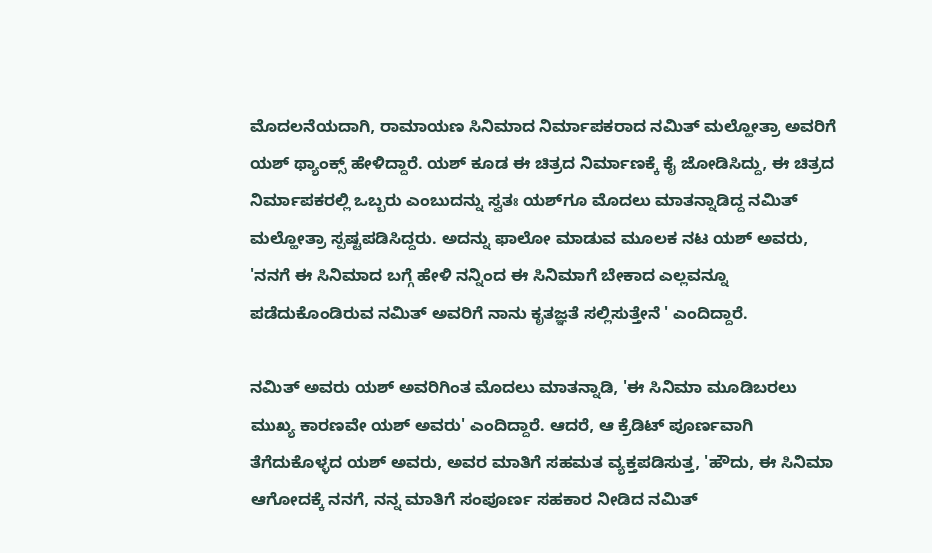ಮೊದಲನೆಯದಾಗಿ, ರಾಮಾಯಣ ಸಿನಿಮಾದ ನಿರ್ಮಾಪಕರಾದ ನಮಿತ್ ಮಲ್ಹೋತ್ರಾ ಅವರಿಗೆ ಯಶ್ ಥ್ಯಾಂಕ್ಸ್ ಹೇಳಿದ್ದಾರೆ. ಯಶ್ ಕೂಡ ಈ ಚಿತ್ರದ ನಿರ್ಮಾಣಕ್ಕೆ ಕೈ ಜೋಡಿಸಿದ್ದು, ಈ ಚಿತ್ರದ ನಿರ್ಮಾಪಕರಲ್ಲಿ ಒಬ್ಬರು ಎಂಬುದನ್ನು ಸ್ವತಃ ಯಶ್‌ಗೂ ಮೊದಲು ಮಾತನ್ನಾಡಿದ್ದ ನಮಿತ್ ಮಲ್ಹೋತ್ರಾ ಸ್ಪಷ್ಟಪಡಿಸಿದ್ದರು. ಅದನ್ನು ಫಾಲೋ ಮಾಡುವ ಮೂಲಕ ನಟ ಯಶ್ ಅವರು, 'ನನಗೆ ಈ ಸಿನಿಮಾದ ಬಗ್ಗೆ ಹೇಳಿ ನನ್ನಿಂದ ಈ ಸಿನಿಮಾಗೆ ಬೇಕಾದ ಎಲ್ಲವನ್ನೂ ಪಡೆದುಕೊಂಡಿರುವ ನಮಿತ್ ಅವರಿಗೆ ನಾನು ಕೃತಜ್ಞತೆ ಸಲ್ಲಿಸುತ್ತೇನೆ ' ಎಂದಿದ್ದಾರೆ.

ನಮಿತ್ ಅವರು ಯಶ್ ಅವರಿಗಿಂತ ಮೊದಲು ಮಾತನ್ನಾಡಿ, 'ಈ ಸಿನಿಮಾ ಮೂಡಿಬರಲು ಮುಖ್ಯ ಕಾರಣವೇ ಯಶ್ ಅವರು' ಎಂದಿದ್ದಾರೆ. ಆದರೆ, ಆ ಕ್ರೆಡಿಟ್ ಪೂರ್ಣವಾಗಿ ತೆಗೆದುಕೊಳ್ಳದ ಯಶ್ ಅವರು, ಅವರ ಮಾತಿಗೆ ಸಹಮತ ವ್ಯಕ್ತಪಡಿಸುತ್ತ, 'ಹೌದು, ಈ ಸಿನಿಮಾ ಆಗೋದಕ್ಕೆ ನನಗೆ, ನನ್ನ ಮಾತಿಗೆ ಸಂಪೂರ್ಣ ಸಹಕಾರ ನೀಡಿದ ನಮಿತ್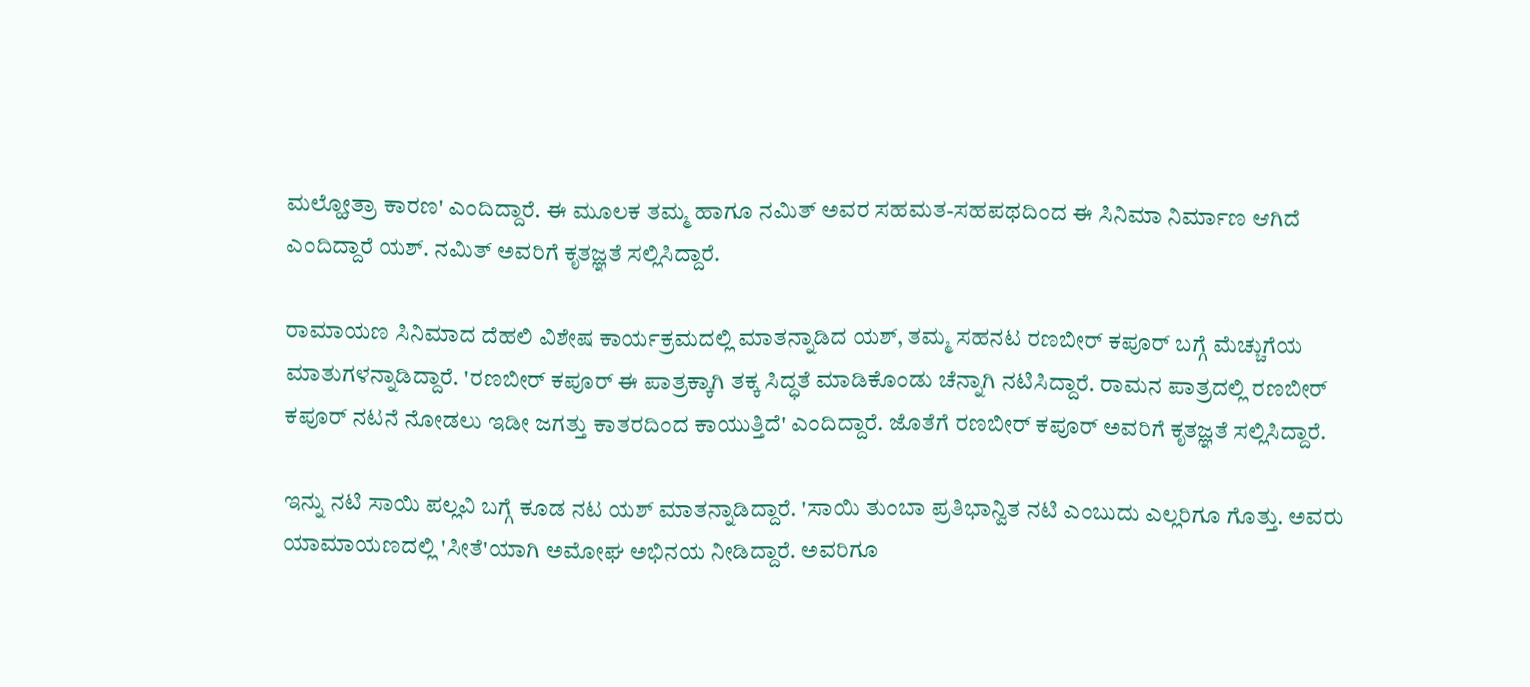ಮಲ್ಹೋತ್ರಾ ಕಾರಣ' ಎಂದಿದ್ದಾರೆ. ಈ ಮೂಲಕ ತಮ್ಮ ಹಾಗೂ ನಮಿತ್ ಅವರ ಸಹಮತ-ಸಹಪಥದಿಂದ ಈ ಸಿನಿಮಾ ನಿರ್ಮಾಣ ಆಗಿದೆ ಎಂದಿದ್ದಾರೆ ಯಶ್. ನಮಿತ್ ಅವರಿಗೆ ಕೃತಜ್ಞತೆ ಸಲ್ಲಿಸಿದ್ದಾರೆ.

ರಾಮಾಯಣ ಸಿನಿಮಾದ ದೆಹಲಿ ವಿಶೇ‍ಷ ಕಾರ್ಯಕ್ರಮದಲ್ಲಿ ಮಾತನ್ನಾಡಿದ ಯಶ್, ತಮ್ಮ ಸಹನಟ ರಣಬೀರ್ ಕಪೂರ್ ಬಗ್ಗೆ ಮೆಚ್ಚುಗೆಯ ಮಾತುಗಳನ್ನಾಡಿದ್ದಾರೆ. 'ರಣಬೀರ್ ಕಪೂರ್ ಈ ಪಾತ್ರಕ್ಕಾಗಿ ತಕ್ಕ ಸಿದ್ಧತೆ ಮಾಡಿಕೊಂಡು ಚೆನ್ನಾಗಿ ನಟಿಸಿದ್ದಾರೆ. ರಾಮನ ಪಾತ್ರದಲ್ಲಿ ರಣಬೀರ್ ಕಪೂರ್ ನಟನೆ ನೋಡಲು ಇಡೀ ಜಗತ್ತು ಕಾತರದಿಂದ ಕಾಯುತ್ತಿದೆ' ಎಂದಿದ್ದಾರೆ. ಜೊತೆಗೆ ರಣಬೀರ್ ಕಪೂರ್‌ ಅವರಿಗೆ ಕೃತಜ್ಞತೆ ಸಲ್ಲಿಸಿದ್ದಾರೆ.

ಇನ್ನು ನಟಿ ಸಾಯಿ ಪಲ್ಲವಿ ಬಗ್ಗೆ ಕೂಡ ನಟ ಯಶ್ ಮಾತನ್ನಾಡಿದ್ದಾರೆ. 'ಸಾಯಿ ತುಂಬಾ ಪ್ರತಿಭಾನ್ವಿತ ನಟಿ ಎಂಬುದು ಎಲ್ಲರಿಗೂ ಗೊತ್ತು. ಅವರು ಯಾಮಾಯಣದಲ್ಲಿ 'ಸೀತೆ'ಯಾಗಿ ಅಮೋಘ ಅಭಿನಯ ನೀಡಿದ್ದಾರೆ. ಅವರಿಗೂ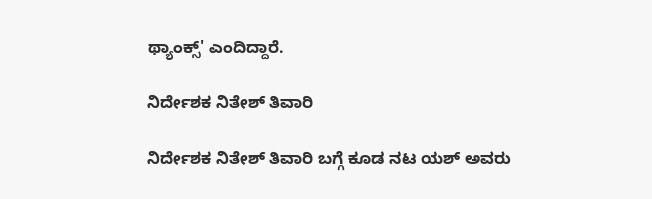ಥ್ಯಾಂಕ್ಸ್' ಎಂದಿದ್ದಾರೆ.

ನಿರ್ದೇಶಕ ನಿತೇಶ್ ತಿವಾರಿ

ನಿರ್ದೇಶಕ ನಿತೇಶ್ ತಿವಾರಿ ಬಗ್ಗೆ ಕೂಡ ನಟ ಯಶ್ ಅವರು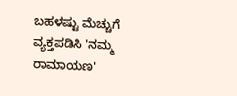ಬಹಳಷ್ಟು ಮೆಚ್ಚುಗೆ ವ್ಯಕ್ತಪಡಿಸಿ 'ನಮ್ಮ ರಾಮಾಯಣ'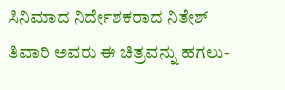ಸಿನಿಮಾದ ನಿರ್ದೇಶಕರಾದ ನಿತೇಶ್ ತಿವಾರಿ ಅವರು ಈ ಚಿತ್ರವನ್ನು ಹಗಲು-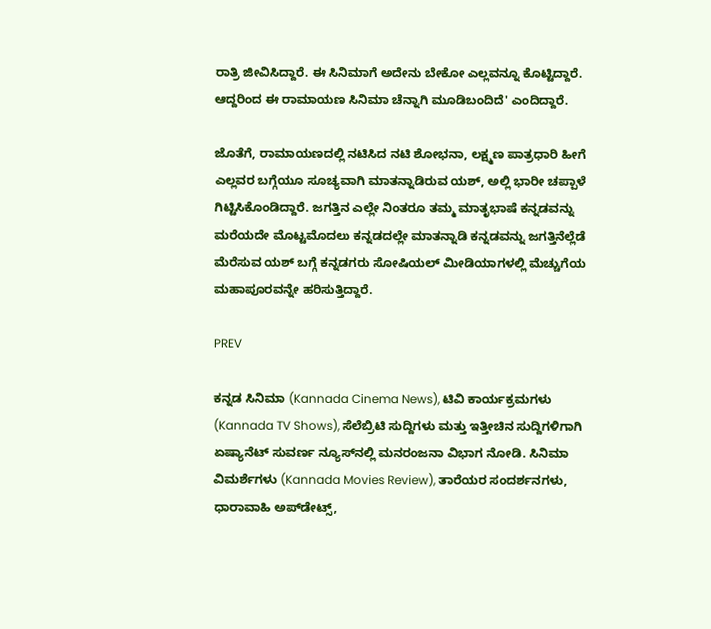ರಾತ್ರಿ ಜೀವಿಸಿದ್ದಾರೆ. ಈ ಸಿನಿಮಾಗೆ ಅದೇನು ಬೇಕೋ ಎಲ್ಲವನ್ನೂ ಕೊಟ್ಟಿದ್ದಾರೆ. ಆದ್ದರಿಂದ ಈ ರಾಮಾಯಣ ಸಿನಿಮಾ ಚೆನ್ನಾಗಿ ಮೂಡಿಬಂದಿದೆ' ಎಂದಿದ್ದಾರೆ.

ಜೊತೆಗೆ, ರಾಮಾಯಣದಲ್ಲಿ ನಟಿಸಿದ ನಟಿ ಶೋಭನಾ, ಲಕ್ಷ್ಮಣ ಪಾತ್ರಧಾರಿ ಹೀಗೆ ಎಲ್ಲವರ ಬಗ್ಗೆಯೂ ಸೂಚ್ಯವಾಗಿ ಮಾತನ್ನಾಡಿರುವ ಯಶ್, ಅಲ್ಲಿ ಭಾರೀ ಚಪ್ಪಾಳೆ ಗಿಟ್ಟಿಸಿಕೊಂಡಿದ್ದಾರೆ. ಜಗತ್ತಿನ ಎಲ್ಲೇ ನಿಂತರೂ ತಮ್ಮ ಮಾತೃಭಾಷೆ ಕನ್ನಡವನ್ನು ಮರೆಯದೇ ಮೊಟ್ಟಮೊದಲು ಕನ್ನಡದಲ್ಲೇ ಮಾತನ್ನಾಡಿ ಕನ್ನಡವನ್ನು ಜಗತ್ತಿನೆಲ್ಲೆಡೆ ಮೆರೆಸುವ ಯಶ್‌ ಬಗ್ಗೆ ಕನ್ನಡಗರು ಸೋಷಿಯಲ್ ಮೀಡಿಯಾಗಳಲ್ಲಿ ಮೆಚ್ಚುಗೆಯ ಮಹಾಪೂರವನ್ನೇ ಹರಿಸುತ್ತಿದ್ದಾರೆ.

PREV

ಕನ್ನಡ ಸಿನಿಮಾ (Kannada Cinema News), ಟಿವಿ ಕಾರ್ಯಕ್ರಮಗಳು (Kannada TV Shows), ಸೆಲೆಬ್ರಿಟಿ ಸುದ್ದಿಗಳು ಮತ್ತು ಇತ್ತೀಚಿನ ಸುದ್ದಿಗಳಿಗಾಗಿ ಏಷ್ಯಾನೆಟ್ ಸುವರ್ಣ ನ್ಯೂಸ್‌ನಲ್ಲಿ ಮನರಂಜನಾ ವಿಭಾಗ ನೋಡಿ. ಸಿನಿಮಾ ವಿಮರ್ಶೆಗಳು (Kannada Movies Review), ತಾರೆಯರ ಸಂದರ್ಶನಗಳು, ಧಾರಾವಾಹಿ ಅಪ್‌ಡೇಟ್ಸ್‌,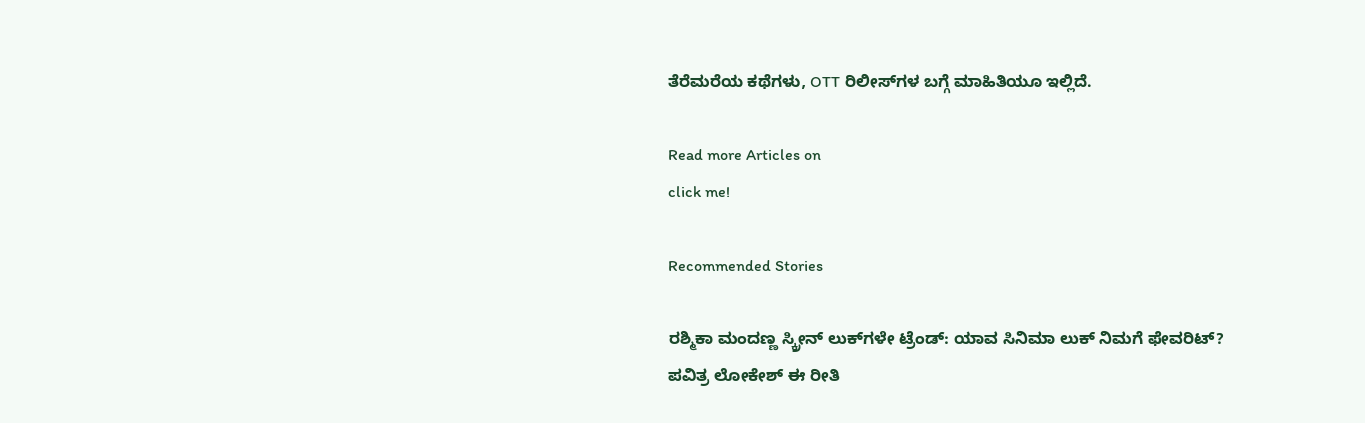ತೆರೆಮರೆಯ ಕಥೆಗಳು, OTT ರಿಲೀಸ್‌ಗಳ ಬಗ್ಗೆ ಮಾಹಿತಿಯೂ ಇಲ್ಲಿದೆ.

Read more Articles on
click me!

Recommended Stories

ರಶ್ಮಿಕಾ ಮಂದಣ್ಣ ಸ್ಕ್ರೀನ್ ಲುಕ್‌ಗಳೇ ಟ್ರೆಂಡ್: ಯಾವ ಸಿನಿಮಾ ಲುಕ್ ನಿಮಗೆ ಫೇವರಿಟ್?
ಪವಿತ್ರ ಲೋಕೇಶ್ ಈ ರೀತಿ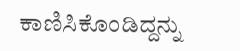ಕಾಣಿಸಿಕೊಂಡಿದ್ದನ್ನು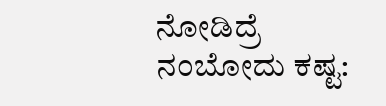ನೋಡಿದ್ರೆ ನಂಬೋದು ಕಷ್ಟ: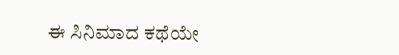ಈ ಸಿನಿಮಾದ ಕಥೆಯೇ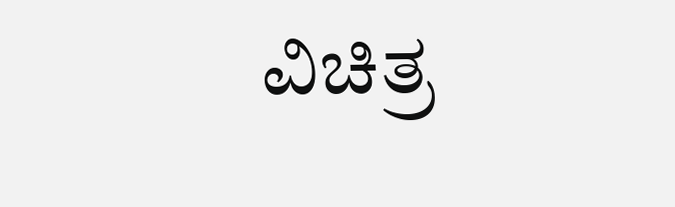ವಿಚಿತ್ರ